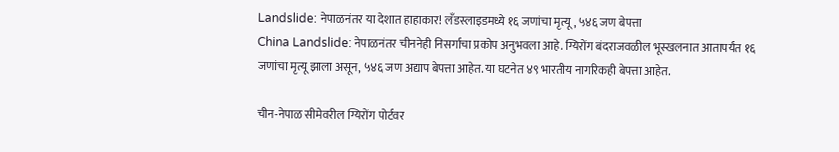Landslide: नेपाळनंतर या देशात हाहाकार! लँडस्लाइडमध्ये १६ जणांचा मृत्यू, ५४६ जण बेपत्ता
China Landslide: नेपाळनंतर चीननेही निसर्गाचा प्रकोप अनुभवला आहे. ग्यिरोंग बंदराजवळील भूस्खलनात आतापर्यंत १६ जणांचा मृत्यू झाला असून, ५४६ जण अद्याप बेपत्ता आहेत. या घटनेत ४९ भारतीय नागरिकही बेपत्ता आहेत.

चीन-नेपाळ सीमेवरील ग्यिरोंग पोर्टवर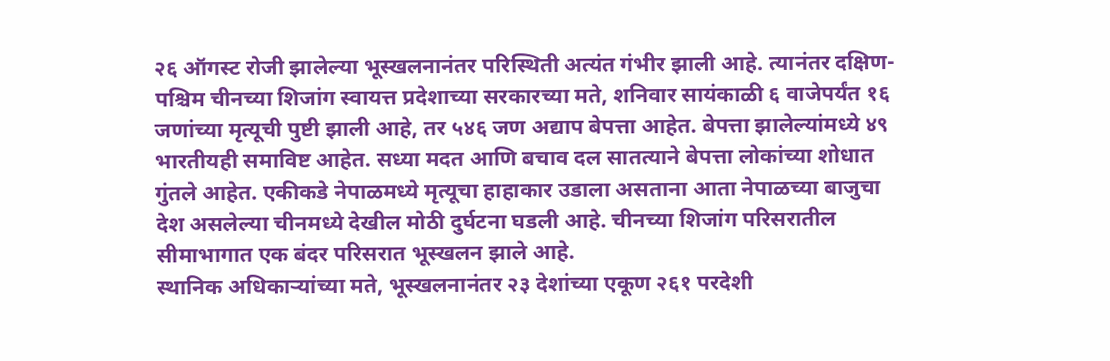२६ ऑगस्ट रोजी झालेल्या भूस्खलनानंतर परिस्थिती अत्यंत गंभीर झाली आहे. त्यानंतर दक्षिण-पश्चिम चीनच्या शिजांग स्वायत्त प्रदेशाच्या सरकारच्या मते, शनिवार सायंकाळी ६ वाजेपर्यंत १६ जणांच्या मृत्यूची पुष्टी झाली आहे, तर ५४६ जण अद्याप बेपत्ता आहेत. बेपत्ता झालेल्यांमध्ये ४९ भारतीयही समाविष्ट आहेत. सध्या मदत आणि बचाव दल सातत्याने बेपत्ता लोकांच्या शोधात गुंतले आहेत. एकीकडे नेपाळमध्ये मृत्यूचा हाहाकार उडाला असताना आता नेपाळच्या बाजुचा देश असलेल्या चीनमध्ये देखील मोठी दुर्घटना घडली आहे. चीनच्या शिजांग परिसरातील सीमाभागात एक बंदर परिसरात भूस्खलन झाले आहे.
स्थानिक अधिकाऱ्यांच्या मते, भूस्खलनानंतर २३ देशांच्या एकूण २६१ परदेशी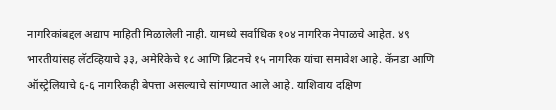नागरिकांबद्दल अद्याप माहिती मिळालेली नाही. यामध्ये सर्वाधिक १०४ नागरिक नेपाळचे आहेत. ४९ भारतीयांसह लॅटव्हियाचे ३३, अमेरिकेचे १८ आणि ब्रिटनचे १५ नागरिक यांचा समावेश आहे. कॅनडा आणि ऑस्ट्रेलियाचे ६-६ नागरिकही बेपत्ता असल्याचे सांगण्यात आले आहे. याशिवाय दक्षिण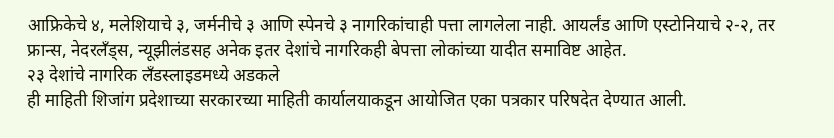आफ्रिकेचे ४, मलेशियाचे ३, जर्मनीचे ३ आणि स्पेनचे ३ नागरिकांचाही पत्ता लागलेला नाही. आयर्लंड आणि एस्टोनियाचे २-२, तर फ्रान्स, नेदरलँड्स, न्यूझीलंडसह अनेक इतर देशांचे नागरिकही बेपत्ता लोकांच्या यादीत समाविष्ट आहेत.
२३ देशांचे नागरिक लँडस्लाइडमध्ये अडकले
ही माहिती शिजांग प्रदेशाच्या सरकारच्या माहिती कार्यालयाकडून आयोजित एका पत्रकार परिषदेत देण्यात आली.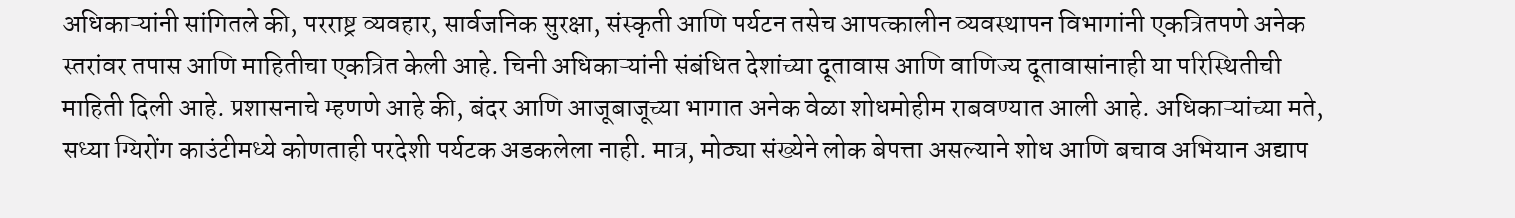अधिकाऱ्यांनी सांगितले की, परराष्ट्र व्यवहार, सार्वजनिक सुरक्षा, संस्कृती आणि पर्यटन तसेच आपत्कालीन व्यवस्थापन विभागांनी एकत्रितपणे अनेक स्तरांवर तपास आणि माहितीचा एकत्रित केली आहे. चिनी अधिकाऱ्यांनी संबंधित देशांच्या दूतावास आणि वाणिज्य दूतावासांनाही या परिस्थितीची माहिती दिली आहे. प्रशासनाचे म्हणणे आहे की, बंदर आणि आजूबाजूच्या भागात अनेक वेळा शोधमोहीम राबवण्यात आली आहे. अधिकाऱ्यांच्या मते, सध्या ग्यिरोंग काउंटीमध्ये कोणताही परदेशी पर्यटक अडकलेला नाही. मात्र, मोठ्या संख्येने लोक बेपत्ता असल्याने शोध आणि बचाव अभियान अद्याप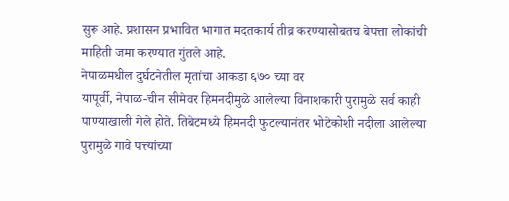सुरू आहे. प्रशासन प्रभावित भागात मदतकार्य तीव्र करण्यासोबतच बेपत्ता लोकांची माहिती जमा करण्यात गुंतले आहे.
नेपाळमधील दुर्घटनेतील मृतांचा आकडा ६७० च्या वर
यापूर्वी, नेपाळ-चीन सीमेवर हिमनदीमुळे आलेल्या विनाशकारी पुरामुळे सर्व काही पाण्याखाली गेले होते. तिबेटमध्ये हिमनदी फुटल्यानंतर भोटेकोशी नदीला आलेल्या पुरामुळे गावे पत्त्यांच्या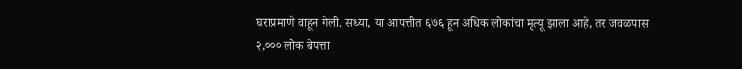घराप्रमाणे वाहून गेली. सध्या, या आपत्तीत ६७६ हून अधिक लोकांचा मृत्यू झाला आहे, तर जवळपास २,००० लोक बेपत्ता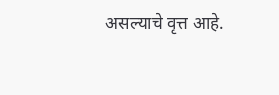असल्याचे वृत्त आहे.